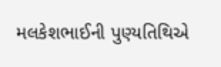મલકેશભાઈની પુણ્યતિથિએ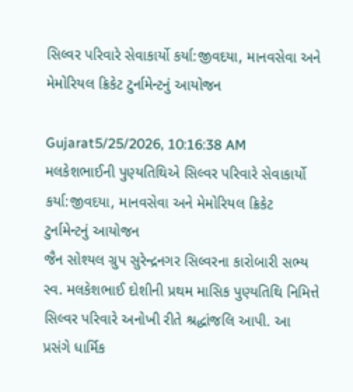સિલ્વર પરિવારે સેવાકાર્યો કર્યા:જીવદયા, માનવસેવા અને મેમોરિયલ ક્રિકેટ ટુર્નામેન્ટનું આયોજન

Gujarat5/25/2026, 10:16:38 AM
મલકેશભાઈની પુણ્યતિથિએ સિલ્વર પરિવારે સેવાકાર્યો કર્યા:જીવદયા, માનવસેવા અને મેમોરિયલ ક્રિકેટ ટુર્નામેન્ટનું આયોજન
જૈન સોશ્યલ ગ્રુપ સુરેન્દ્રનગર સિલ્વરના કારોબારી સભ્ય સ્વ. મલકેશભાઈ દોશીની પ્રથમ માસિક પુણ્યતિથિ નિમિત્તે સિલ્વર પરિવારે અનોખી રીતે શ્રદ્ધાંજલિ આપી. આ પ્રસંગે ધાર્મિક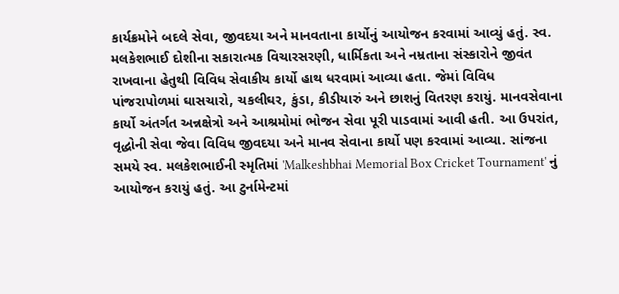કાર્યક્રમોને બદલે સેવા, જીવદયા અને માનવતાના કાર્યોનું આયોજન કરવામાં આવ્યું હતું. સ્વ. મલકેશભાઈ દોશીના સકારાત્મક વિચારસરણી, ધાર્મિકતા અને નમ્રતાના સંસ્કારોને જીવંત રાખવાના હેતુથી વિવિધ સેવાકીય કાર્યો હાથ ધરવામાં આવ્યા હતા. જેમાં વિવિધ પાંજરાપોળમાં ઘાસચારો, ચકલીઘર, કુંડા, કીડીયારું અને છાશનું વિતરણ કરાયું. માનવસેવાના કાર્યો અંતર્ગત અન્નક્ષેત્રો અને આશ્રમોમાં ભોજન સેવા પૂરી પાડવામાં આવી હતી. આ ઉપરાંત, વૃદ્ધોની સેવા જેવા વિવિધ જીવદયા અને માનવ સેવાના કાર્યો પણ કરવામાં આવ્યા. સાંજના સમયે સ્વ. મલકેશભાઈની સ્મૃતિમાં 'Malkeshbhai Memorial Box Cricket Tournament' નું આયોજન કરાયું હતું. આ ટુર્નામેન્ટમાં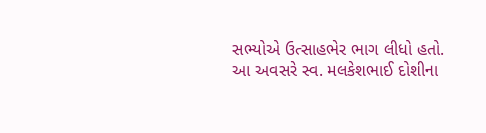સભ્યોએ ઉત્સાહભેર ભાગ લીધો હતો. આ અવસરે સ્વ. મલકેશભાઈ દોશીના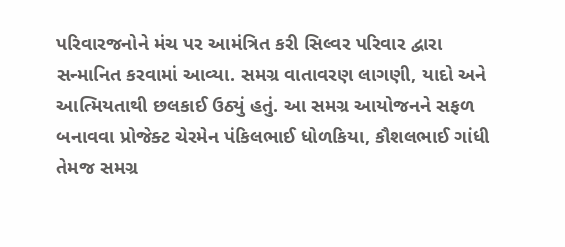પરિવારજનોને મંચ પર આમંત્રિત કરી સિલ્વર પરિવાર દ્વારા સન્માનિત કરવામાં આવ્યા. સમગ્ર વાતાવરણ લાગણી, યાદો અને આત્મિયતાથી છલકાઈ ઉઠ્યું હતું. આ સમગ્ર આયોજનને સફળ બનાવવા પ્રોજેક્ટ ચેરમેન પંકિલભાઈ ધોળકિયા, કૌશલભાઈ ગાંધી તેમજ સમગ્ર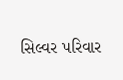સિલ્વર પરિવાર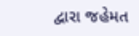દ્વારા જહેમત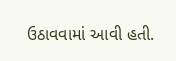ઉઠાવવામાં આવી હતી.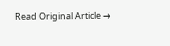Read Original Article →